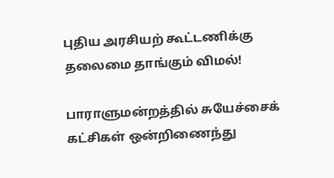புதிய அரசியற் கூட்டணிக்கு தலைமை தாங்கும் விமல்!

பாராளுமன்றத்தில் சுயேச்சைக் கட்சிகள் ஒன்றிணைந்து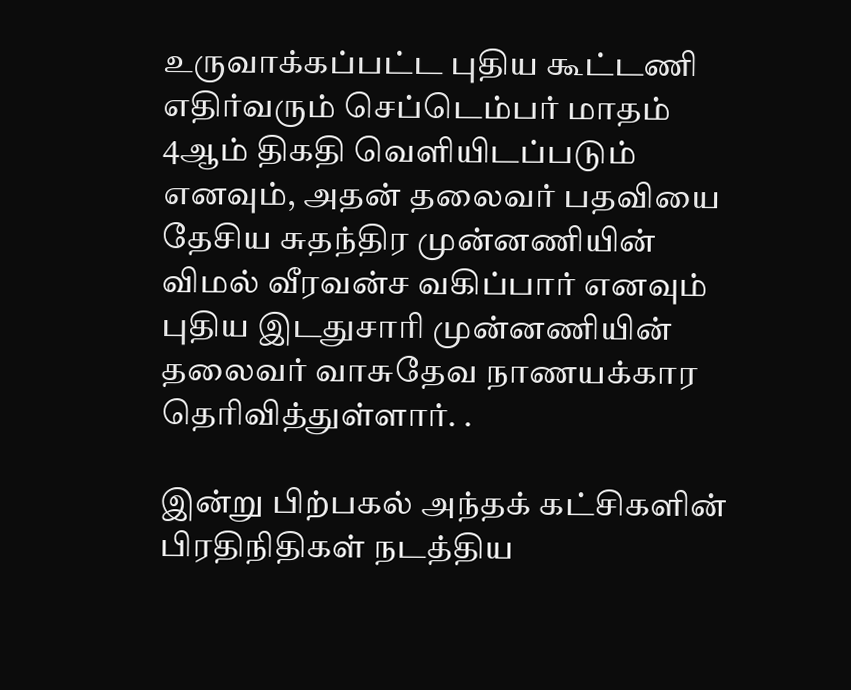உருவாக்கப்பட்ட புதிய கூட்டணி எதிர்வரும் செப்டெம்பர் மாதம் 4ஆம் திகதி வெளியிடப்படும் எனவும், அதன் தலைவர் பதவியை தேசிய சுதந்திர முன்னணியின் விமல் வீரவன்ச வகிப்பார் எனவும் புதிய இடதுசாரி முன்னணியின் தலைவர் வாசுதேவ நாணயக்கார தெரிவித்துள்ளார். .

இன்று பிற்பகல் அந்தக் கட்சிகளின் பிரதிநிதிகள் நடத்திய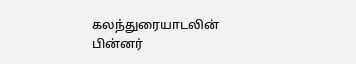கலந்துரையாடலின் பின்னர்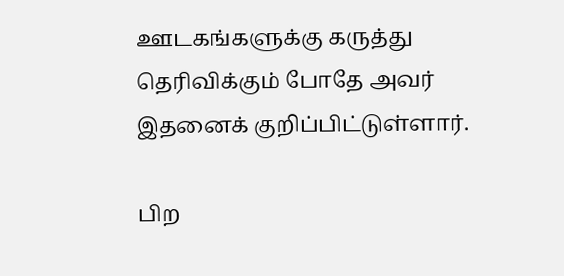ஊடகங்களுக்கு கருத்து தெரிவிக்கும் போதே அவர் இதனைக் குறிப்பிட்டுள்ளார்.

பிற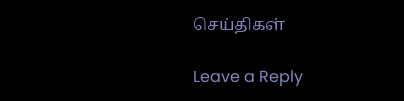செய்திகள்

Leave a Reply